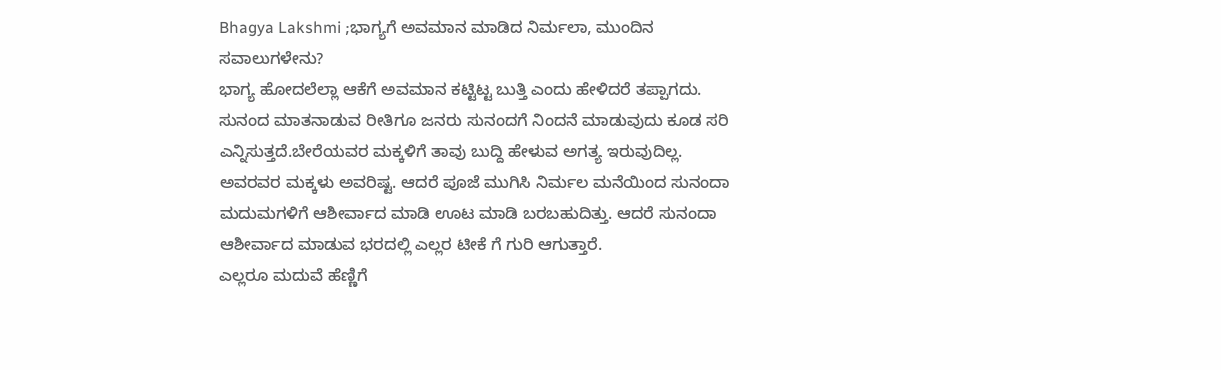Bhagya Lakshmi ;ಭಾಗ್ಯಗೆ ಅವಮಾನ ಮಾಡಿದ ನಿರ್ಮಲಾ, ಮುಂದಿನ ಸವಾಲುಗಳೇನು?
ಭಾಗ್ಯ ಹೋದಲೆಲ್ಲಾ ಆಕೆಗೆ ಅವಮಾನ ಕಟ್ಟಿಟ್ಟ ಬುತ್ತಿ ಎಂದು ಹೇಳಿದರೆ ತಪ್ಪಾಗದು. ಸುನಂದ ಮಾತನಾಡುವ ರೀತಿಗೂ ಜನರು ಸುನಂದಗೆ ನಿಂದನೆ ಮಾಡುವುದು ಕೂಡ ಸರಿ ಎನ್ನಿಸುತ್ತದೆ.ಬೇರೆಯವರ ಮಕ್ಕಳಿಗೆ ತಾವು ಬುದ್ದಿ ಹೇಳುವ ಅಗತ್ಯ ಇರುವುದಿಲ್ಲ. ಅವರವರ ಮಕ್ಕಳು ಅವರಿಷ್ಟ. ಆದರೆ ಪೂಜೆ ಮುಗಿಸಿ ನಿರ್ಮಲ ಮನೆಯಿಂದ ಸುನಂದಾ ಮದುಮಗಳಿಗೆ ಆಶೀರ್ವಾದ ಮಾಡಿ ಊಟ ಮಾಡಿ ಬರಬಹುದಿತ್ತು. ಆದರೆ ಸುನಂದಾ ಆಶೀರ್ವಾದ ಮಾಡುವ ಭರದಲ್ಲಿ ಎಲ್ಲರ ಟೀಕೆ ಗೆ ಗುರಿ ಆಗುತ್ತಾರೆ.
ಎಲ್ಲರೂ ಮದುವೆ ಹೆಣ್ಣಿಗೆ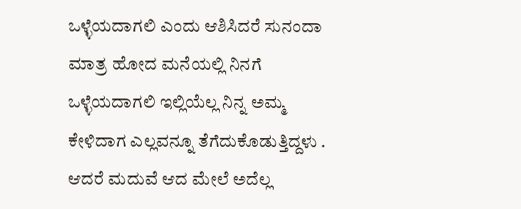ಒಳ್ಳೆಯದಾಗಲಿ ಎಂದು ಆಶಿಸಿದರೆ ಸುನಂದಾ ಮಾತ್ರ ಹೋದ ಮನೆಯಲ್ಲಿ ನಿನಗೆ ಒಳ್ಳೆಯದಾಗಲಿ ಇಲ್ಲಿಯೆಲ್ಲ ನಿನ್ನ ಅಮ್ಮ ಕೇಳಿದಾಗ ಎಲ್ಲವನ್ನೂ ತೆಗೆದುಕೊಡುತ್ತಿದ್ದಳು . ಆದರೆ ಮದುವೆ ಆದ ಮೇಲೆ ಅದೆಲ್ಲ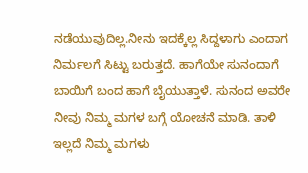ನಡೆಯುವುದಿಲ್ಲ.ನೀನು ಇದಕ್ಕೆಲ್ಲ ಸಿದ್ದಳಾಗು ಎಂದಾಗ ನಿರ್ಮಲಗೆ ಸಿಟ್ಟು ಬರುತ್ತದೆ. ಹಾಗೆಯೇ ಸುನಂದಾಗೆ ಬಾಯಿಗೆ ಬಂದ ಹಾಗೆ ಬೈಯುತ್ತಾಳೆ. ಸುನಂದ ಅವರೇ ನೀವು ನಿಮ್ಮ ಮಗಳ ಬಗ್ಗೆ ಯೋಚನೆ ಮಾಡಿ. ತಾಳಿ ಇಲ್ಲದೆ ನಿಮ್ಮ ಮಗಳು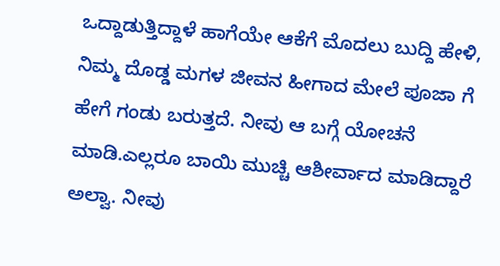ಒದ್ದಾಡುತ್ತಿದ್ದಾಳೆ ಹಾಗೆಯೇ ಆಕೆಗೆ ಮೊದಲು ಬುದ್ದಿ ಹೇಳಿ, ನಿಮ್ಮ ದೊಡ್ಡ ಮಗಳ ಜೀವನ ಹೀಗಾದ ಮೇಲೆ ಪೂಜಾ ಗೆ ಹೇಗೆ ಗಂಡು ಬರುತ್ತದೆ. ನೀವು ಆ ಬಗ್ಗೆ ಯೋಚನೆ ಮಾಡಿ.ಎಲ್ಲರೂ ಬಾಯಿ ಮುಚ್ಚಿ ಆಶೀರ್ವಾದ ಮಾಡಿದ್ದಾರೆ ಅಲ್ವಾ. ನೀವು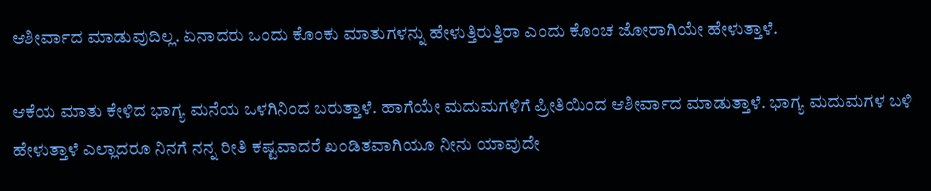ಆಶೀರ್ವಾದ ಮಾಡುವುದಿಲ್ಲ. ಏನಾದರು ಒಂದು ಕೊಂಕು ಮಾತುಗಳನ್ನು ಹೇಳುತ್ತಿರುತ್ತಿರಾ ಎಂದು ಕೊಂಚ ಜೋರಾಗಿಯೇ ಹೇಳುತ್ತಾಳೆ.

ಆಕೆಯ ಮಾತು ಕೇಳಿದ ಭಾಗ್ಯ ಮನೆಯ ಒಳಗಿನಿಂದ ಬರುತ್ತಾಳೆ. ಹಾಗೆಯೇ ಮದುಮಗಳಿಗೆ ಪ್ರೀತಿಯಿಂದ ಆಶೀರ್ವಾದ ಮಾಡುತ್ತಾಳೆ. ಭಾಗ್ಯ ಮದುಮಗಳ ಬಳಿ ಹೇಳುತ್ತಾಳೆ ಎಲ್ಲಾದರೂ ನಿನಗೆ ನನ್ನ ರೀತಿ ಕಷ್ಟವಾದರೆ ಖಂಡಿತವಾಗಿಯೂ ನೀನು ಯಾವುದೇ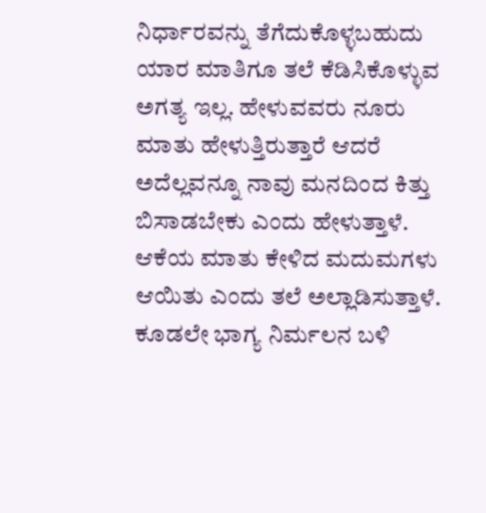ನಿರ್ಧಾರವನ್ನು ತೆಗೆದುಕೊಳ್ಳಬಹುದು ಯಾರ ಮಾತಿಗೂ ತಲೆ ಕೆಡಿಸಿಕೊಳ್ಳುವ ಅಗತ್ಯ ಇಲ್ಲ. ಹೇಳುವವರು ನೂರು ಮಾತು ಹೇಳುತ್ತಿರುತ್ತಾರೆ ಆದರೆ ಅದೆಲ್ಲವನ್ನೂ ನಾವು ಮನದಿಂದ ಕಿತ್ತು ಬಿಸಾಡಬೇಕು ಎಂದು ಹೇಳುತ್ತಾಳೆ. ಆಕೆಯ ಮಾತು ಕೇಳಿದ ಮದುಮಗಳು ಆಯಿತು ಎಂದು ತಲೆ ಅಲ್ಲಾಡಿಸುತ್ತಾಳೆ. ಕೂಡಲೇ ಭಾಗ್ಯ ನಿರ್ಮಲನ ಬಳಿ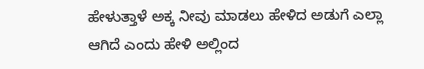ಹೇಳುತ್ತಾಳೆ ಅಕ್ಕ ನೀವು ಮಾಡಲು ಹೇಳಿದ ಅಡುಗೆ ಎಲ್ಲಾ ಆಗಿದೆ ಎಂದು ಹೇಳಿ ಅಲ್ಲಿಂದ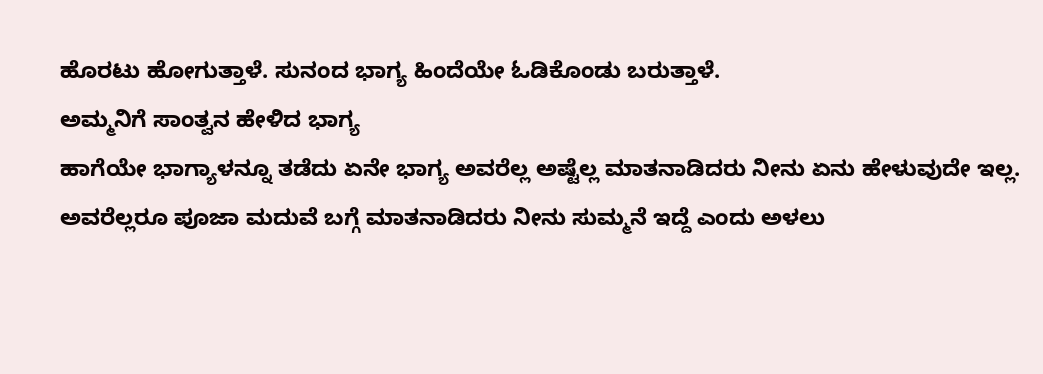ಹೊರಟು ಹೋಗುತ್ತಾಳೆ. ಸುನಂದ ಭಾಗ್ಯ ಹಿಂದೆಯೇ ಓಡಿಕೊಂಡು ಬರುತ್ತಾಳೆ.
ಅಮ್ಮನಿಗೆ ಸಾಂತ್ವನ ಹೇಳಿದ ಭಾಗ್ಯ
ಹಾಗೆಯೇ ಭಾಗ್ಯಾಳನ್ನೂ ತಡೆದು ಏನೇ ಭಾಗ್ಯ ಅವರೆಲ್ಲ ಅಷ್ಟೆಲ್ಲ ಮಾತನಾಡಿದರು ನೀನು ಏನು ಹೇಳುವುದೇ ಇಲ್ಲ. ಅವರೆಲ್ಲರೂ ಪೂಜಾ ಮದುವೆ ಬಗ್ಗೆ ಮಾತನಾಡಿದರು ನೀನು ಸುಮ್ಮನೆ ಇದ್ದೆ ಎಂದು ಅಳಲು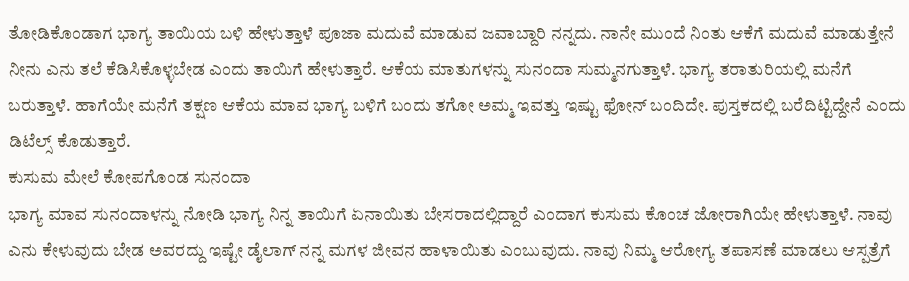ತೋಡಿಕೊಂಡಾಗ ಭಾಗ್ಯ ತಾಯಿಯ ಬಳಿ ಹೇಳುತ್ತಾಳೆ ಪೂಜಾ ಮದುವೆ ಮಾಡುವ ಜವಾಬ್ದಾರಿ ನನ್ನದು. ನಾನೇ ಮುಂದೆ ನಿಂತು ಆಕೆಗೆ ಮದುವೆ ಮಾಡುತ್ತೇನೆ ನೀನು ಎನು ತಲೆ ಕೆಡಿಸಿಕೊಳ್ಳಬೇಡ ಎಂದು ತಾಯಿಗೆ ಹೇಳುತ್ತಾರೆ. ಆಕೆಯ ಮಾತುಗಳನ್ನು ಸುನಂದಾ ಸುಮ್ಮನಗುತ್ತಾಳೆ. ಭಾಗ್ಯ ತರಾತುರಿಯಲ್ಲಿ ಮನೆಗೆ ಬರುತ್ತಾಳೆ. ಹಾಗೆಯೇ ಮನೆಗೆ ತಕ್ಷಣ ಆಕೆಯ ಮಾವ ಭಾಗ್ಯ ಬಳಿಗೆ ಬಂದು ತಗೋ ಅಮ್ಮ ಇವತ್ತು ಇಷ್ಟು ಫೋನ್ ಬಂದಿದೇ. ಪುಸ್ತಕದಲ್ಲಿ ಬರೆದಿಟ್ಟಿದ್ದೇನೆ ಎಂದು ಡಿಟೆಲ್ಸ್ ಕೊಡುತ್ತಾರೆ.
ಕುಸುಮ ಮೇಲೆ ಕೋಪಗೊಂಡ ಸುನಂದಾ
ಭಾಗ್ಯ ಮಾವ ಸುನಂದಾಳನ್ನು ನೋಡಿ ಭಾಗ್ಯ ನಿನ್ನ ತಾಯಿಗೆ ಏನಾಯಿತು ಬೇಸರಾದಲ್ಲಿದ್ದಾರೆ ಎಂದಾಗ ಕುಸುಮ ಕೊಂಚ ಜೋರಾಗಿಯೇ ಹೇಳುತ್ತಾಳೆ. ನಾವು ಎನು ಕೇಳುವುದು ಬೇಡ ಅವರದ್ದು ಇಷ್ಟೇ ಡೈಲಾಗ್ ನನ್ನ ಮಗಳ ಜೀವನ ಹಾಳಾಯಿತು ಎಂಬುವುದು. ನಾವು ನಿಮ್ಮ ಆರೋಗ್ಯ ತಪಾಸಣೆ ಮಾಡಲು ಆಸ್ಪತ್ರೆಗೆ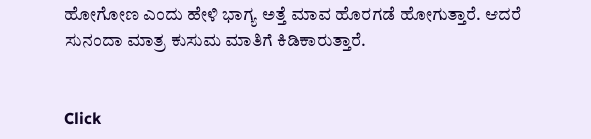ಹೋಗೋಣ ಎಂದು ಹೇಳಿ ಭಾಗ್ಯ ಅತ್ತೆ ಮಾವ ಹೊರಗಡೆ ಹೋಗುತ್ತಾರೆ. ಆದರೆ ಸುನಂದಾ ಮಾತ್ರ ಕುಸುಮ ಮಾತಿಗೆ ಕಿಡಿಕಾರುತ್ತಾರೆ.


Click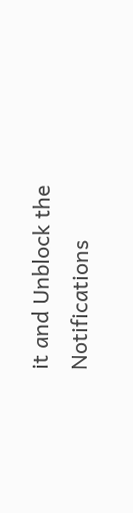it and Unblock the Notifications